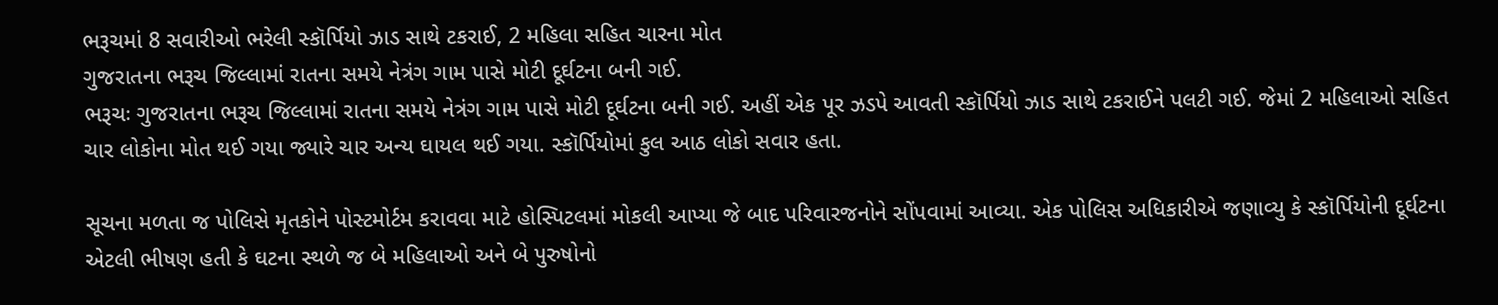ભરૂચમાં 8 સવારીઓ ભરેલી સ્કૉર્પિયો ઝાડ સાથે ટકરાઈ, 2 મહિલા સહિત ચારના મોત
ગુજરાતના ભરૂચ જિલ્લામાં રાતના સમયે નેત્રંગ ગામ પાસે મોટી દૂર્ઘટના બની ગઈ.
ભરૂચઃ ગુજરાતના ભરૂચ જિલ્લામાં રાતના સમયે નેત્રંગ ગામ પાસે મોટી દૂર્ઘટના બની ગઈ. અહીં એક પૂર ઝડપે આવતી સ્કૉર્પિયો ઝાડ સાથે ટકરાઈને પલટી ગઈ. જેમાં 2 મહિલાઓ સહિત ચાર લોકોના મોત થઈ ગયા જ્યારે ચાર અન્ય ઘાયલ થઈ ગયા. સ્કૉર્પિયોમાં કુલ આઠ લોકો સવાર હતા.

સૂચના મળતા જ પોલિસે મૃતકોને પોસ્ટમોર્ટમ કરાવવા માટે હોસ્પિટલમાં મોકલી આપ્યા જે બાદ પરિવારજનોને સોંપવામાં આવ્યા. એક પોલિસ અધિકારીએ જણાવ્યુ કે સ્કૉર્પિયોની દૂર્ઘટના એટલી ભીષણ હતી કે ઘટના સ્થળે જ બે મહિલાઓ અને બે પુરુષોનો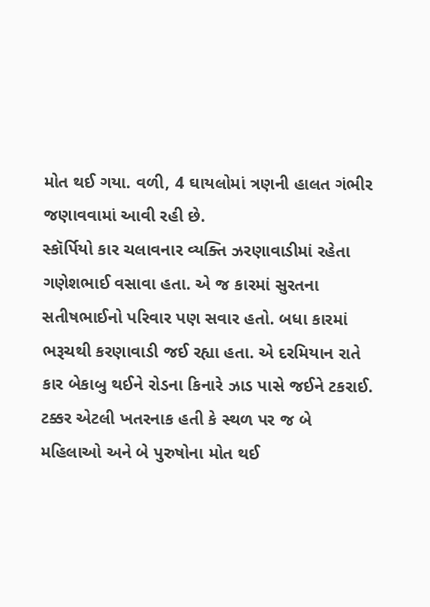મોત થઈ ગયા. વળી, 4 ઘાયલોમાં ત્રણની હાલત ગંભીર જણાવવામાં આવી રહી છે.
સ્કૉર્પિયો કાર ચલાવનાર વ્યક્તિ ઝરણાવાડીમાં રહેતા ગણેશભાઈ વસાવા હતા. એ જ કારમાં સુરતના સતીષભાઈનો પરિવાર પણ સવાર હતો. બધા કારમાં ભરૂચથી કરણાવાડી જઈ રહ્યા હતા. એ દરમિયાન રાતે કાર બેકાબુ થઈને રોડના કિનારે ઝાડ પાસે જઈને ટકરાઈ. ટક્કર એટલી ખતરનાક હતી કે સ્થળ પર જ બે મહિલાઓ અને બે પુરુષોના મોત થઈ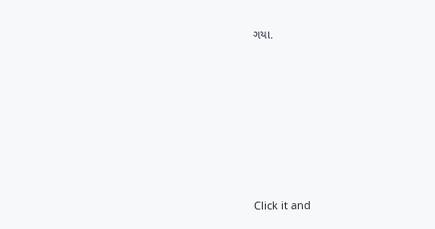ગયા.












Click it and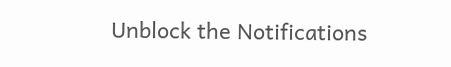Unblock the Notifications